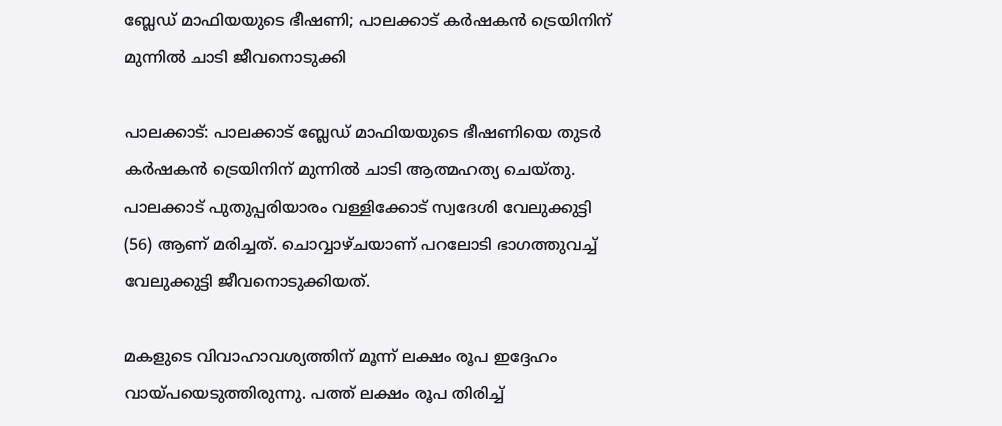ബ്ലേഡ് മാഫിയയുടെ ഭീഷണി; പാലക്കാട് കര്‍ഷകന്‍ ട്രെയിനിന് മുന്നില്‍ ചാടി ജീവനൊടുക്കി

പാലക്കാട്: പാലക്കാട് ബ്ലേഡ് മാഫിയയുടെ ഭീഷണിയെ തുടര്‍ കര്‍ഷകന്‍ ട്രെയിനിന് മുന്നില്‍ ചാടി ആത്മഹത്യ ചെയ്തു. പാലക്കാട് പുതുപ്പരിയാരം വള്ളിക്കോട് സ്വദേശി വേലുക്കുട്ടി (56) ആണ് മരിച്ചത്. ചൊവ്വാഴ്ചയാണ് പറലോടി ഭാഗത്തുവച്ച് വേലുക്കുട്ടി ജീവനൊടുക്കിയത്.

മകളുടെ വിവാഹാവശ്യത്തിന് മൂന്ന് ലക്ഷം രൂപ ഇദ്ദേഹം വായ്പയെടുത്തിരുന്നു. പത്ത് ലക്ഷം രൂപ തിരിച്ച്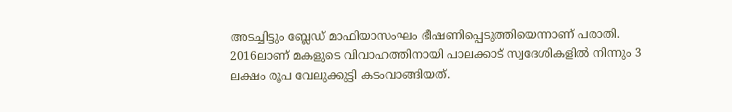അടച്ചിട്ടും ബ്ലേഡ് മാഫിയാസംഘം ഭീഷണിപ്പെടുത്തിയെന്നാണ് പരാതി. 2016ലാണ് മകളുടെ വിവാഹത്തിനായി പാലക്കാട് സ്വദേശികളില്‍ നിന്നും 3 ലക്ഷം രൂപ വേലുക്കുട്ടി കടംവാങ്ങിയത്.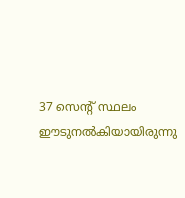37 സെന്റ് സ്ഥലം ഈടുനല്‍കിയായിരുന്നു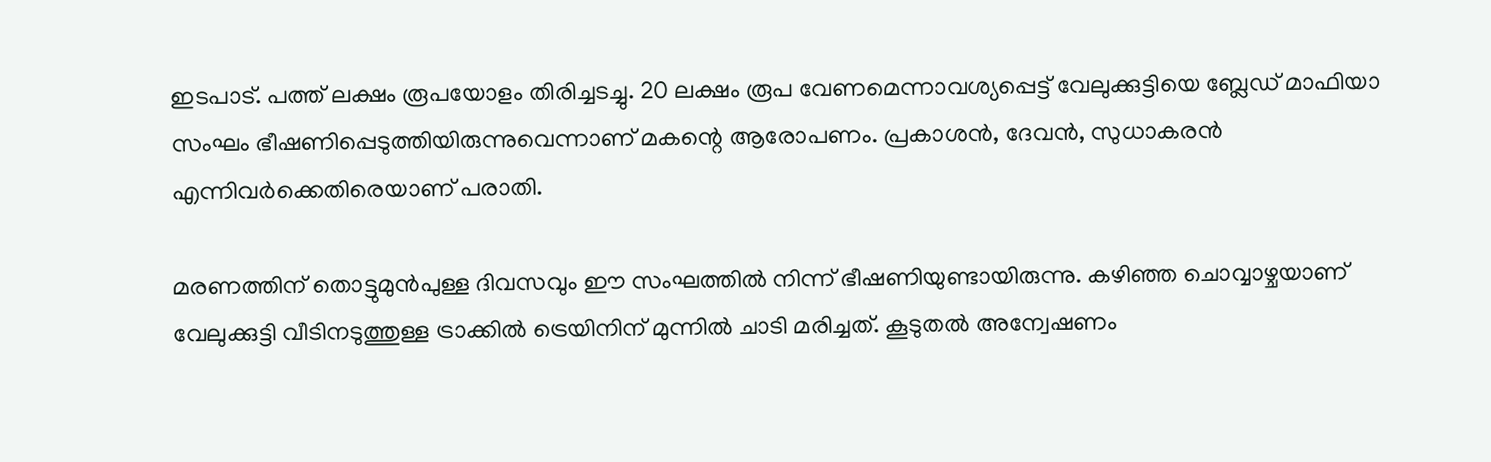ഇടപാട്. പത്ത് ലക്ഷം രൂപയോളം തിരിച്ചടച്ചു. 20 ലക്ഷം രൂപ വേണമെന്നാവശ്യപ്പെട്ട് വേലുക്കുട്ടിയെ ബ്ലേഡ് മാഫിയാ സംഘം ഭീഷണിപ്പെടുത്തിയിരുന്നുവെന്നാണ് മകന്റെ ആരോപണം. പ്രകാശന്‍, ദേവന്‍, സുധാകരന്‍ എന്നിവര്‍ക്കെതിരെയാണ് പരാതി.

മരണത്തിന് തൊട്ടുമുന്‍പുള്ള ദിവസവും ഈ സംഘത്തില്‍ നിന്ന് ഭീഷണിയുണ്ടായിരുന്നു. കഴിഞ്ഞ ചൊവ്വാഴ്ചയാണ് വേലുക്കുട്ടി വീടിനടുത്തുള്ള ട്രാക്കില്‍ ട്രെയിനിന് മുന്നില്‍ ചാടി മരിച്ചത്. കൂടുതല്‍ അന്വേഷണം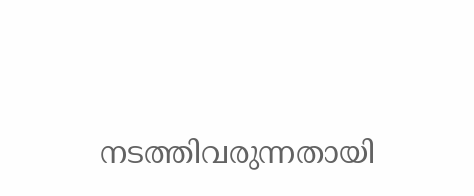നടത്തിവരുന്നതായി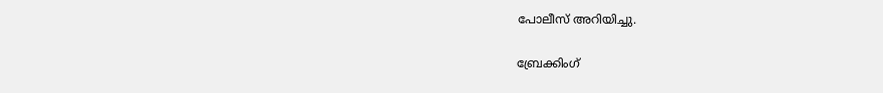പോലീസ് അറിയിച്ചു.

ബ്രേക്കിംഗ്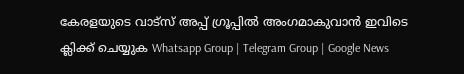കേരളയുടെ വാട്സ് അപ്പ് ഗ്രൂപ്പിൽ അംഗമാകുവാൻ ഇവിടെ ക്ലിക്ക് ചെയ്യുക Whatsapp Group | Telegram Group | Google News